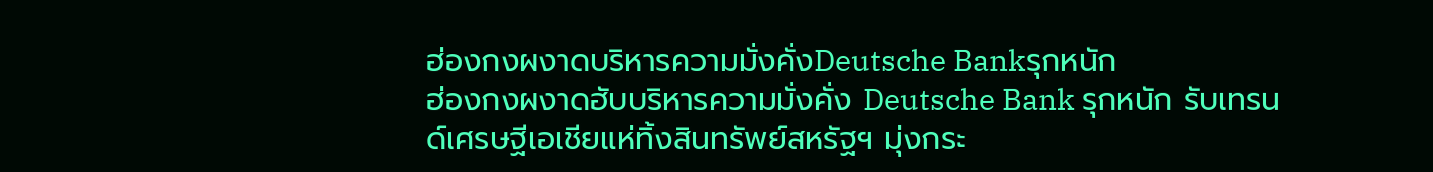ฮ่องกงผงาดบริหารความมั่งคั่งDeutsche Bankรุกหนัก
ฮ่องกงผงาดฮับบริหารความมั่งคั่ง Deutsche Bank รุกหนัก รับเทรนด์เศรษฐีเอเชียแห่ทิ้งสินทรัพย์สหรัฐฯ มุ่งกระ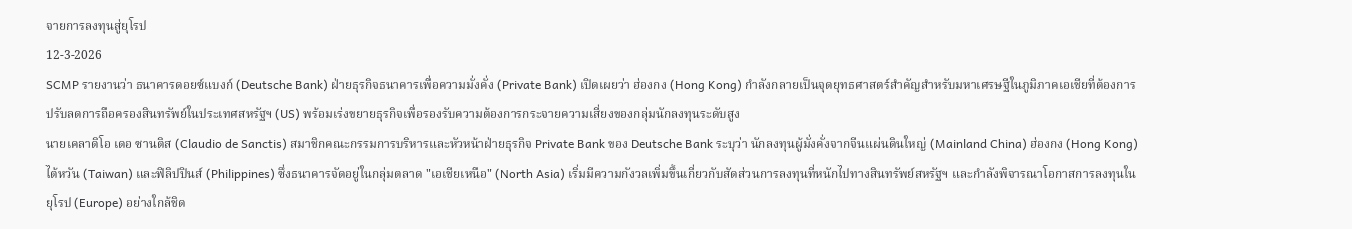จายการลงทุนสู่ยุโรป
12-3-2026
SCMP รายงานว่า ธนาคารดอยซ์แบงก์ (Deutsche Bank) ฝ่ายธุรกิจธนาคารเพื่อความมั่งคั่ง (Private Bank) เปิดเผยว่า ฮ่องกง (Hong Kong) กำลังกลายเป็นจุดยุทธศาสตร์สำคัญสำหรับมหาเศรษฐีในภูมิภาคเอเชียที่ต้องการปรับลดการถือครองสินทรัพย์ในประเทศสหรัฐฯ (US) พร้อมเร่งขยายธุรกิจเพื่อรองรับความต้องการกระจายความเสี่ยงของกลุ่มนักลงทุนระดับสูง
นายเคลาดิโอ เดอ ซานติส (Claudio de Sanctis) สมาชิกคณะกรรมการบริหารและหัวหน้าฝ่ายธุรกิจ Private Bank ของ Deutsche Bank ระบุว่า นักลงทุนผู้มั่งคั่งจากจีนแผ่นดินใหญ่ (Mainland China) ฮ่องกง (Hong Kong) ไต้หวัน (Taiwan) และฟิลิปปินส์ (Philippines) ซึ่งธนาคารจัดอยู่ในกลุ่มตลาด "เอเชียเหนือ" (North Asia) เริ่มมีความกังวลเพิ่มขึ้นเกี่ยวกับสัดส่วนการลงทุนที่หนักไปทางสินทรัพย์สหรัฐฯ และกำลังพิจารณาโอกาสการลงทุนในยุโรป (Europe) อย่างใกล้ชิด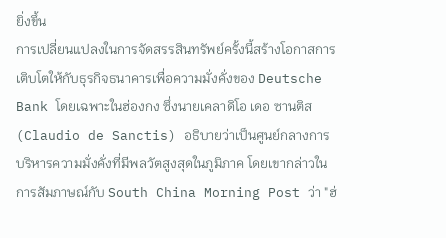ยิ่งขึ้น
การเปลี่ยนแปลงในการจัดสรรสินทรัพย์ครั้งนี้สร้างโอกาสการเติบโตให้กับธุรกิจธนาคารเพื่อความมั่งคั่งของ Deutsche Bank โดยเฉพาะในฮ่องกง ซึ่งนายเคลาดิโอ เดอ ซานติส (Claudio de Sanctis) อธิบายว่าเป็นศูนย์กลางการบริหารความมั่งคั่งที่มีพลวัตสูงสุดในภูมิภาค โดยเขากล่าวในการสัมภาษณ์กับ South China Morning Post ว่า "ฮ่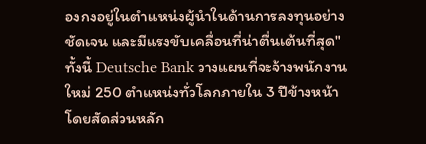องกงอยู่ในตำแหน่งผู้นำในด้านการลงทุนอย่างชัดเจน และมีแรงขับเคลื่อนที่น่าตื่นเต้นที่สุด"
ทั้งนี้ Deutsche Bank วางแผนที่จะจ้างพนักงานใหม่ 250 ตำแหน่งทั่วโลกภายใน 3 ปีข้างหน้า โดยสัดส่วนหลัก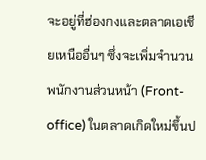จะอยู่ที่ฮ่องกงและตลาดเอเชียเหนืออื่นๆ ซึ่งจะเพิ่มจำนวนพนักงานส่วนหน้า (Front-office) ในตลาดเกิดใหม่ขึ้นป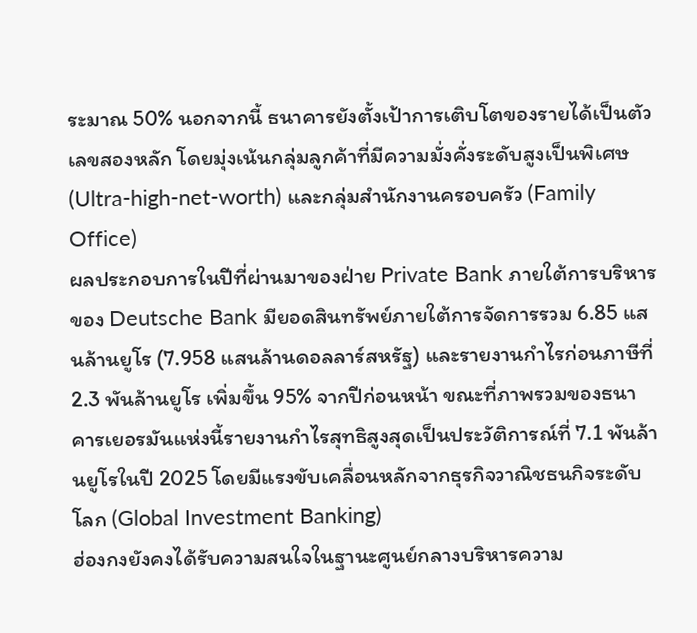ระมาณ 50% นอกจากนี้ ธนาคารยังตั้งเป้าการเติบโตของรายได้เป็นตัวเลขสองหลัก โดยมุ่งเน้นกลุ่มลูกค้าที่มีความมั่งคั่งระดับสูงเป็นพิเศษ (Ultra-high-net-worth) และกลุ่มสำนักงานครอบครัว (Family Office)
ผลประกอบการในปีที่ผ่านมาของฝ่าย Private Bank ภายใต้การบริหารของ Deutsche Bank มียอดสินทรัพย์ภายใต้การจัดการรวม 6.85 แสนล้านยูโร (7.958 แสนล้านดอลลาร์สหรัฐ) และรายงานกำไรก่อนภาษีที่ 2.3 พันล้านยูโร เพิ่มขึ้น 95% จากปีก่อนหน้า ขณะที่ภาพรวมของธนาคารเยอรมันแห่งนี้รายงานกำไรสุทธิสูงสุดเป็นประวัติการณ์ที่ 7.1 พันล้านยูโรในปี 2025 โดยมีแรงขับเคลื่อนหลักจากธุรกิจวาณิชธนกิจระดับโลก (Global Investment Banking)
ฮ่องกงยังคงได้รับความสนใจในฐานะศูนย์กลางบริหารความ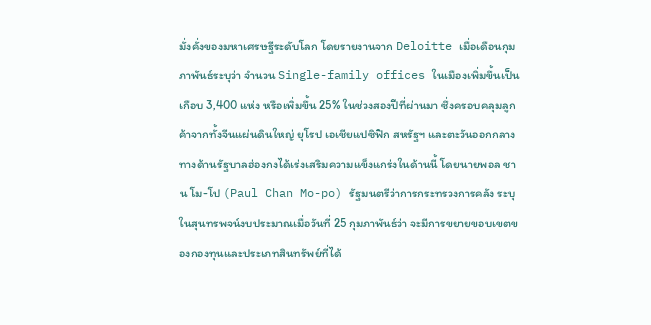มั่งคั่งของมหาเศรษฐีระดับโลก โดยรายงานจาก Deloitte เมื่อเดือนกุมภาพันธ์ระบุว่า จำนวน Single-family offices ในเมืองเพิ่มขึ้นเป็นเกือบ 3,400 แห่ง หรือเพิ่มขึ้น 25% ในช่วงสองปีที่ผ่านมา ซึ่งครอบคลุมลูกค้าจากทั้งจีนแผ่นดินใหญ่ ยุโรป เอเชียแปซิฟิก สหรัฐฯ และตะวันออกกลาง
ทางด้านรัฐบาลฮ่องกงได้เร่งเสริมความแข็งแกร่งในด้านนี้ โดยนายพอล ชาน โม-โป (Paul Chan Mo-po) รัฐมนตรีว่าการกระทรวงการคลัง ระบุในสุนทรพจน์งบประมาณเมื่อวันที่ 25 กุมภาพันธ์ว่า จะมีการขยายขอบเขตของกองทุนและประเภทสินทรัพย์ที่ได้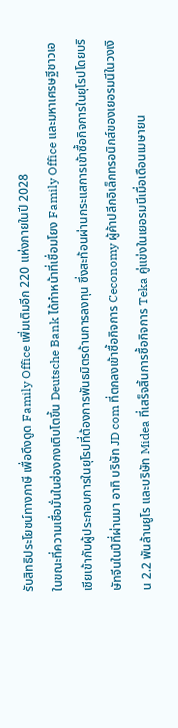รับสิทธิประโยชน์ทางภาษี เพื่อดึงดูด Family Office เพิ่มเติมอีก 220 แห่งภายในปี 2028
ในขณะที่ความเชื่อมั่นในฮ่องกงเติบโตขึ้น Deutsche Bank ได้ทำหน้าที่เชื่อมโยง Family Office และมหาเศรษฐีชาวเอเชียเข้ากับผู้ประกอบการในยุโรปที่ต้องการพันธมิตรด้านการลงทุน ซึ่งสะท้อนผ่านกระแสการเข้าซื้อกิจการในยุโรปโดยบริษัทจีนในปีที่ผ่านมา อาทิ บริษัท JD com ที่ตกลงเข้าซื้อกิจการ Ceconomy ผู้ค้าปลีกอิเล็กทรอนิกส์ของเยอรมนีในวงเงิน 2.2 พันล้านยูโร และบริษัท Midea ที่เสร็จสิ้นการซื้อกิจการ Teka คู่แข่งในเยอรมนีเมื่อเดือนเมษายน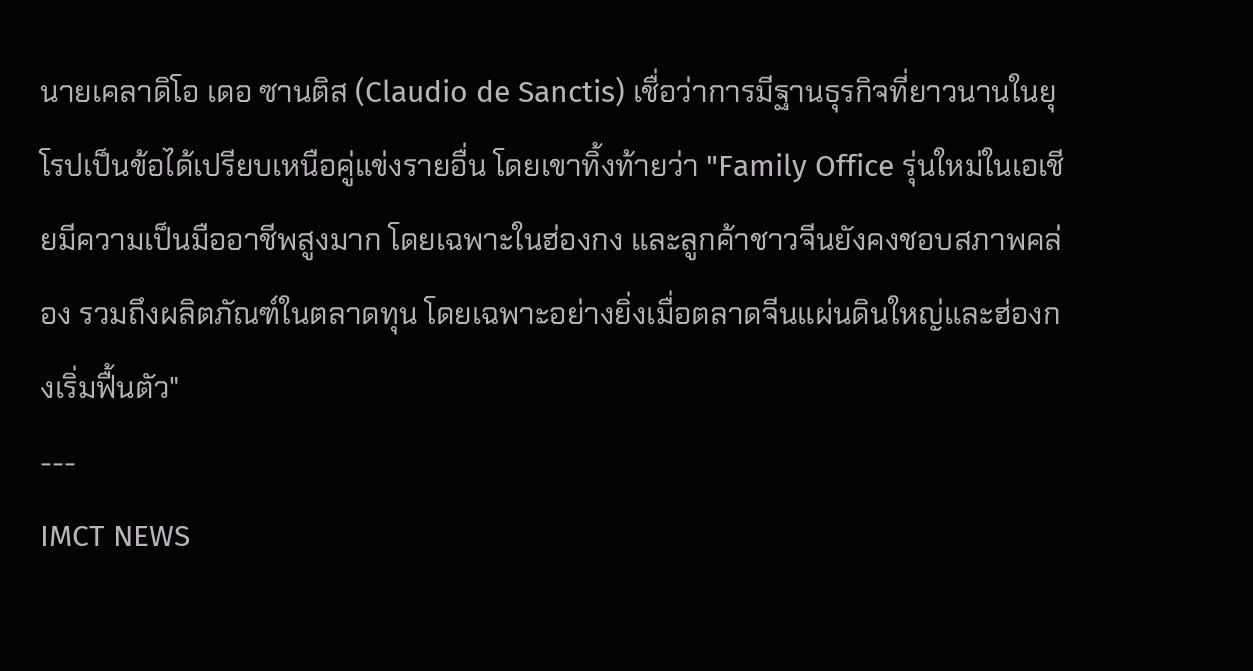นายเคลาดิโอ เดอ ซานติส (Claudio de Sanctis) เชื่อว่าการมีฐานธุรกิจที่ยาวนานในยุโรปเป็นข้อได้เปรียบเหนือคู่แข่งรายอื่น โดยเขาทิ้งท้ายว่า "Family Office รุ่นใหม่ในเอเชียมีความเป็นมืออาชีพสูงมาก โดยเฉพาะในฮ่องกง และลูกค้าชาวจีนยังคงชอบสภาพคล่อง รวมถึงผลิตภัณฑ์ในตลาดทุน โดยเฉพาะอย่างยิ่งเมื่อตลาดจีนแผ่นดินใหญ่และฮ่องกงเริ่มฟื้นตัว"
---
IMCT NEWS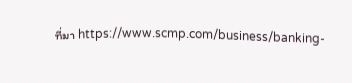ที่มา https://www.scmp.com/business/banking-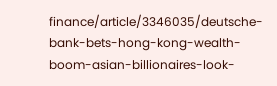finance/article/3346035/deutsche-bank-bets-hong-kong-wealth-boom-asian-billionaires-look-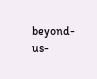beyond-us-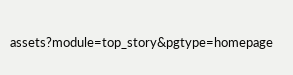assets?module=top_story&pgtype=homepage